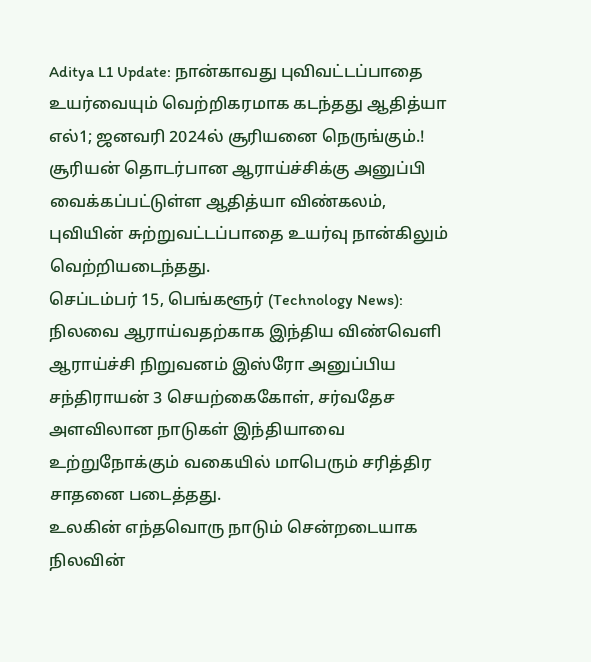Aditya L1 Update: நான்காவது புவிவட்டப்பாதை உயர்வையும் வெற்றிகரமாக கடந்தது ஆதித்யா எல்1; ஜனவரி 2024ல் சூரியனை நெருங்கும்.!
சூரியன் தொடர்பான ஆராய்ச்சிக்கு அனுப்பி வைக்கப்பட்டுள்ள ஆதித்யா விண்கலம், புவியின் சுற்றுவட்டப்பாதை உயர்வு நான்கிலும் வெற்றியடைந்தது.
செப்டம்பர் 15, பெங்களூர் (Technology News): நிலவை ஆராய்வதற்காக இந்திய விண்வெளி ஆராய்ச்சி நிறுவனம் இஸ்ரோ அனுப்பிய சந்திராயன் 3 செயற்கைகோள், சர்வதேச அளவிலான நாடுகள் இந்தியாவை உற்றுநோக்கும் வகையில் மாபெரும் சரித்திர சாதனை படைத்தது.
உலகின் எந்தவொரு நாடும் சென்றடையாக நிலவின்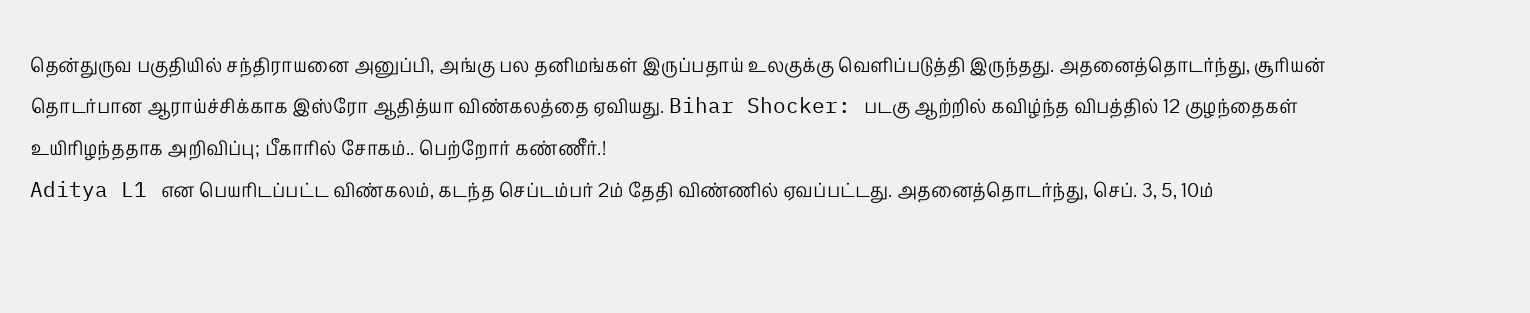தென்துருவ பகுதியில் சந்திராயனை அனுப்பி, அங்கு பல தனிமங்கள் இருப்பதாய் உலகுக்கு வெளிப்படுத்தி இருந்தது. அதனைத்தொடர்ந்து, சூரியன் தொடர்பான ஆராய்ச்சிக்காக இஸ்ரோ ஆதித்யா விண்கலத்தை ஏவியது. Bihar Shocker: படகு ஆற்றில் கவிழ்ந்த விபத்தில் 12 குழந்தைகள் உயிரிழந்ததாக அறிவிப்பு; பீகாரில் சோகம்.. பெற்றோர் கண்ணீர்.!
Aditya L1 என பெயரிடப்பட்ட விண்கலம், கடந்த செப்டம்பர் 2ம் தேதி விண்ணில் ஏவப்பட்டது. அதனைத்தொடர்ந்து, செப். 3, 5, 10ம்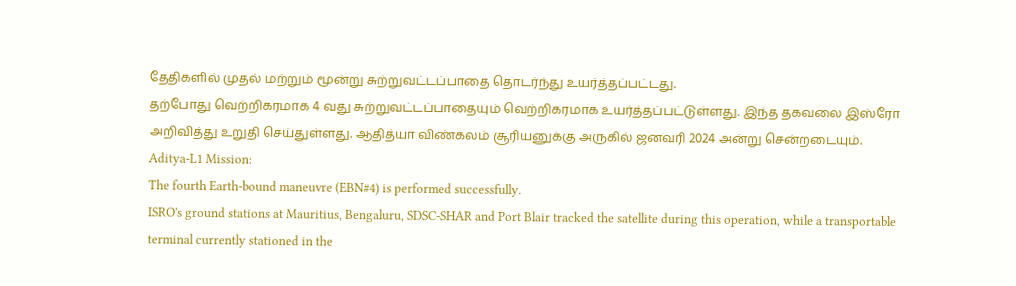தேதிகளில் முதல் மற்றும் மூன்று சுற்றுவட்டப்பாதை தொடர்ந்து உயர்த்தப்பட்டது.
தற்போது வெற்றிகரமாக 4 வது சுற்றுவட்டப்பாதையும் வெற்றிகரமாக உயர்த்தப்பட்டுள்ளது. இந்த தகவலை இஸ்ரோ அறிவித்து உறுதி செய்துள்ளது. ஆதித்யா விண்கலம் சூரியனுக்கு அருகில் ஜனவரி 2024 அன்று சென்றடையும்.
Aditya-L1 Mission:
The fourth Earth-bound maneuvre (EBN#4) is performed successfully.
ISRO's ground stations at Mauritius, Bengaluru, SDSC-SHAR and Port Blair tracked the satellite during this operation, while a transportable terminal currently stationed in the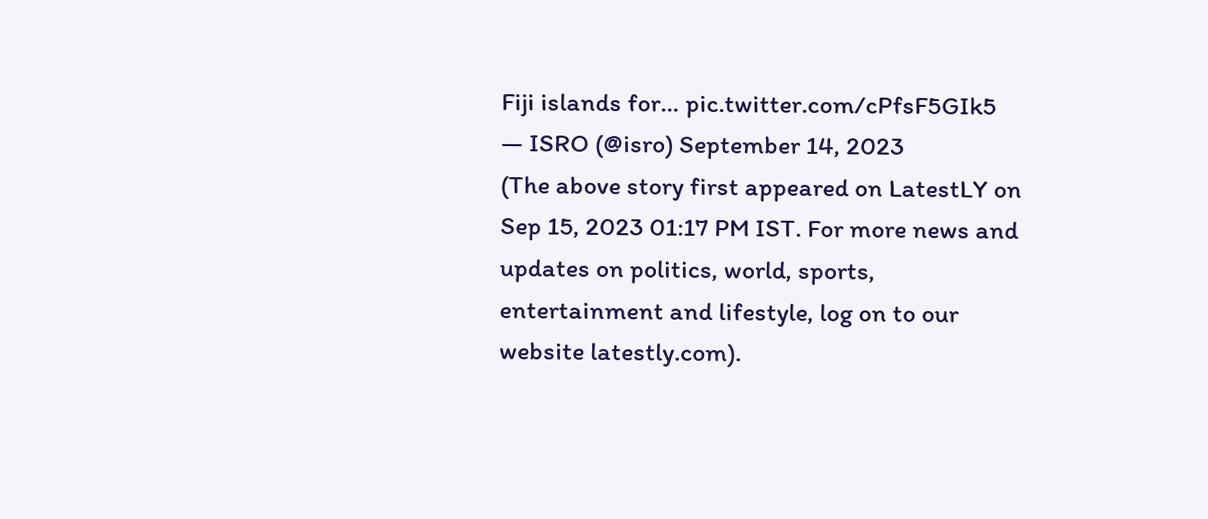Fiji islands for… pic.twitter.com/cPfsF5GIk5
— ISRO (@isro) September 14, 2023
(The above story first appeared on LatestLY on Sep 15, 2023 01:17 PM IST. For more news and updates on politics, world, sports, entertainment and lifestyle, log on to our website latestly.com).